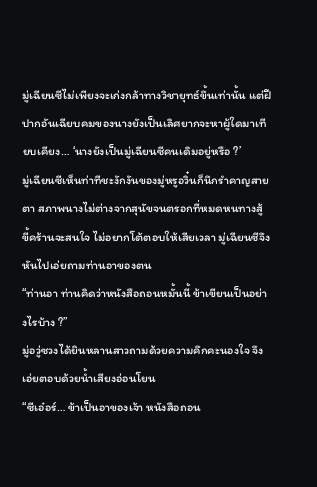มู่เฉียนซีไม่เพียงจะเก่งกล้าทางวิชายุทธ์ขึ้นเท่านั้น แต่ฝีปากอันเฉียบคมของนางยังเป็นเลิศยากจะหาผู้ใดมาเทียบเคียง… ‘นางยังเป็นมู่เฉียนซีคนเดิมอยู่หรือ ?’
มู่เฉียนซีเห็นท่าทีชะงักงันของมู่หรูอวิ๋นก็นึกรำคาญสายตา สภาพนางไม่ต่างจากสุนัขจนตรอกที่หมดหนทางสู้ ขี้คร้านจะสนใจ ไม่อยากโต้ตอบให้เสียเวลา มู่เฉียนซีจึงหันไปเอ่ยถามท่านอาของตน
“ท่านอา ท่านคิดว่าหนังสือถอนหมั้นนี้ ข้าเขียนเป็นอย่างไรบ้าง ?”
มู่อวู่ซวงได้ยินหลานสาวถามด้วยความคึกคะนองใจ จึงเอ่ยตอบด้วยน้ำเสียงอ่อนโยน
“ซีเอ๋อร์… ข้าเป็นอาของเจ้า หนังสือถอน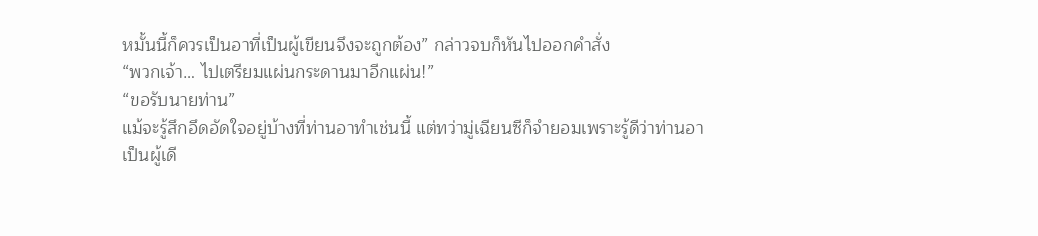หมั้นนี้ก็ควรเป็นอาที่เป็นผู้เขียนจึงจะถูกต้อง” กล่าวจบก็หันไปออกคำสั่ง
“พวกเจ้า… ไปเตรียมแผ่นกระดานมาอีกแผ่น!”
“ขอรับนายท่าน”
แม้จะรู้สึกอึดอัดใจอยู่บ้างที่ท่านอาทำเช่นนี้ แต่ทว่ามู่เฉียนซีก็จำยอมเพราะรู้ดีว่าท่านอาเป็นผู้เดี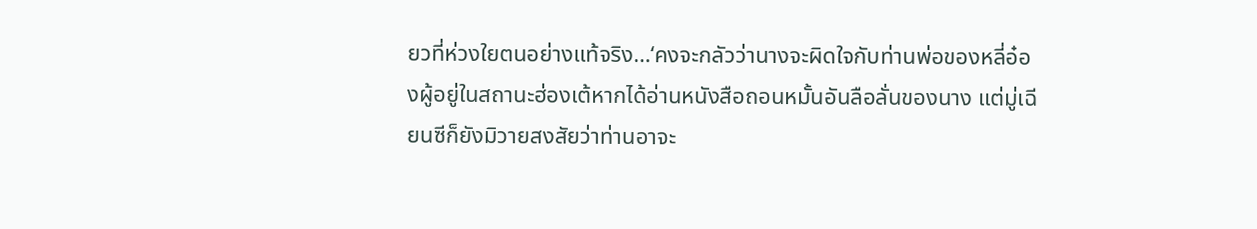ยวที่ห่วงใยตนอย่างแท้จริง…‘คงจะกลัวว่านางจะผิดใจกับท่านพ่อของหลี่อ๋องผู้อยู่ในสถานะฮ่องเต้หากได้อ่านหนังสือถอนหมั้นอันลือลั่นของนาง แต่มู่เฉียนซีก็ยังมิวายสงสัยว่าท่านอาจะ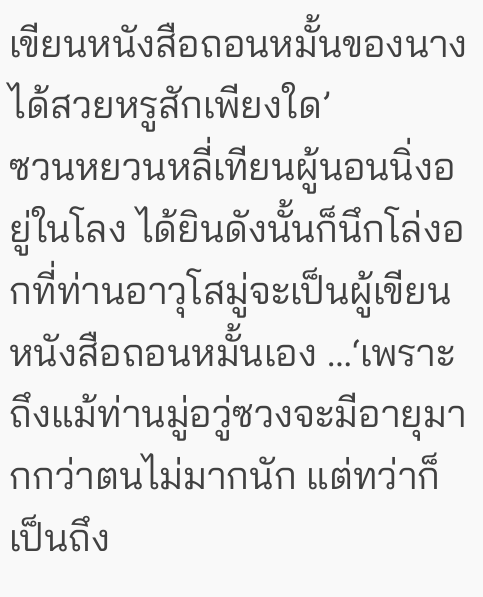เขียนหนังสือถอนหมั้นของนางได้สวยหรูสักเพียงใด’
ซวนหยวนหลี่เทียนผู้นอนนิ่งอยู่ในโลง ได้ยินดังนั้นก็นึกโล่งอกที่ท่านอาวุโสมู่จะเป็นผู้เขียนหนังสือถอนหมั้นเอง …‘เพราะถึงแม้ท่านมู่อวู่ซวงจะมีอายุมากกว่าตนไม่มากนัก แต่ทว่าก็เป็นถึง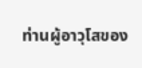ท่านผู้อาวุโสของ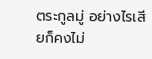ตระกูลมู่ อย่างไรเสียก็คงไม่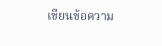เขียนข้อความ